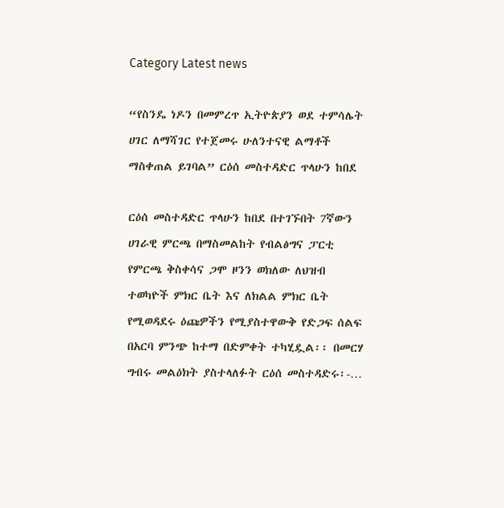Category Latest news

“የስንዴ ነዶን በመምረጥ ኢትዮጵያን ወደ ተምሳሌት ሀገር ለማሻገር የተጀመሩ ሁለንተናዊ ልማቶች ማስቀጠል ይገባል” ርዕሰ መስተዳድር ጥላሁን ከበደ

ርዕሰ መስተዳድር ጥላሁን ከበደ በተገኙበት 7ኛውን ሀገራዊ ምርጫ በማስመልከት የብልፅግና ፓርቲ የምርጫ ቅስቀሳና ጋሞ ዞንን ወክለው ለህዝብ ተወካዮች ምክር ቤት እና ለክልል ምክር ቤት የሚወዳደሩ ዕጩዎችን የሚያስተዋውቅ የድጋፍ ሰልፍ በአርባ ምንጭ ከተማ በድምቀት ተካሂዷል፡፡ በመርሃ ግብሩ መልዕክት ያስተላለፉት ርዕሰ መስተዳድሩ፡-…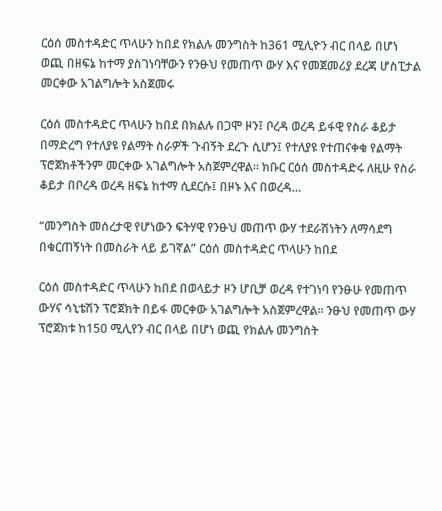ርዕሰ መስተዳድር ጥላሁን ከበደ የክልሉ መንግስት ከ361 ሚሊዮን ብር በላይ በሆነ ወጪ በዘፍኔ ከተማ ያስገነባቸውን የንፁህ የመጠጥ ውሃ እና የመጀመሪያ ደረጃ ሆስፒታል መርቀው አገልግሎት አስጀመሩ

ርዕሰ መስተዳድር ጥላሁን ከበደ በክልሉ በጋሞ ዞን፤ ቦረዳ ወረዳ ይፋዊ የስራ ቆይታ በማድረግ የተለያዩ የልማት ስራዎች ጉብኝት ደረጉ ሲሆን፤ የተለያዩ የተጠናቀቁ የልማት ፕሮጀክቶችንም መርቀው አገልግሎት አስጀምረዋል፡፡ ክቡር ርዕሰ መስተዳድሩ ለዚሁ የስራ ቆይታ በቦረዳ ወረዳ ዘፍኔ ከተማ ሲደርሱ፤ በዞኑ እና በወረዳ…

“መንግስት መሰረታዊ የሆነውን ፍትሃዊ የንፁህ መጠጥ ውሃ ተደራሽነትን ለማሳደግ በቁርጠኝነት በመስራት ላይ ይገኛል” ርዕሰ መስተዳድር ጥላሁን ከበደ

ርዕሰ መስተዳድር ጥላሁን ከበደ በወላይታ ዞን ሆቢቻ ወረዳ የተገነባ የንፁሁ የመጠጥ ውሃና ሳኒቴሽን ፕሮጀክት በይፋ መርቀው አገልግሎት አስጀምረዋል፡፡ ንፁህ የመጠጥ ውሃ ፕሮጀክቱ ከ150 ሚሊየን ብር በላይ በሆነ ወጪ የክልሉ መንግስት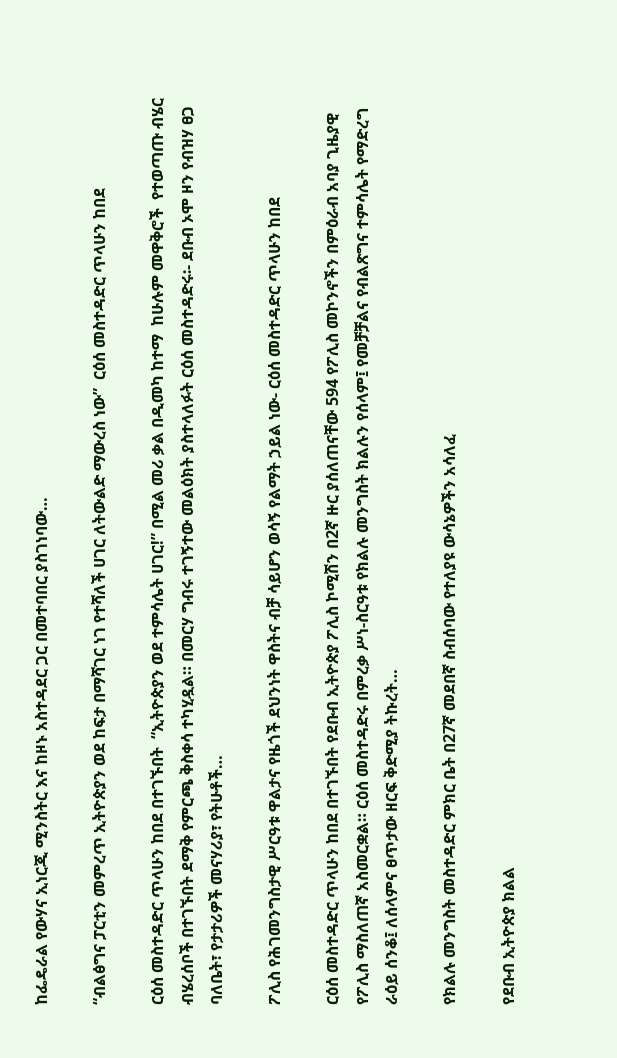ከፌዴራል የውሃና ኢነርጂ ሚንስትር እና ከዞኑ አስተዳደር ጋር በመተባበር ያስገነባው…

“ብልፅግና ፓርቲን መምረጥ ኢትዮጵያን ወደ ከፍታ በማሻገር ነገ የተሻለች ሀገር ለትውልድ ማውረስ ነው”  ርዕሰ መስተዳድር ጥላሁን ከበደ

ርዕሰ መስተዳድር ጥላሁን ከበደ በተገኙበት  “ኢትዮጵያን ወደ ተምሳሌት ሀገር!” በሚል መሪ ቃል በዲመካ ከተማ  ከሁሉም መዋቅሮች  የተወጣጡ ብሄር ብሄረሰቦች በተገኙበት ደማቅ የምርጫ ቅስቀሳ ተካሂዷል። በመርሃ ግብሩ ተገኝተው መልዕክት ያስተላለፉት ርዕሰ መስተዳድሩ፡- ደቡብ ኦሞ ዞን የብዝሃ ፀጋ ባለቤት፣ የታታሪዎች መናሃሪያ፣ የትሁቶች…

ፖሊስ የሕገመንግስታዊ ሥርዓቱ ዋልታና የዜጎች ደህንነት ዋስትና ብቻ ሳይሆን ወሳኝ የልማት ኃይል ነው- ርዕሰ መስተዳድር ጥላሁን ከበደ

ርዕሰ መስተዳድር ጥላሁን ከበደ በተገኙበት የደቡብ ኢትዮጵያ ፖሊስ ኮሚሽን በ2ኛ ዙር ያሰለጠናቸው 594 የፖሊስ መኮንኖችን በምዕራብ አባያ ጊዜያዊ የፖሊስ ማስለጠኛ አስመርቋል። ርዕሰ መስተዳድሩ በምረቃ ሥነ-ስርዓቱ የክልሉ መንግስት ክልሉን የሰላም፤ የመቻቻልና የብልጽግና ተምሳሌት የማድረግ ራዕይ ሰንቆ፤ ለሰላምና ፀጥታው ዘርፍ ቅድሚያ ትኩረት…

የክልሉ መንግስት መስተዳድር ምክር ቤት በ27ኛ መደበኛ ስብሰባው የተለያዩ ውሳኔዎችን አሳለፈ

የደቡብ ኢትዮጵያ ክልል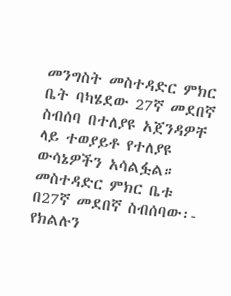መንግስት መስተዳድር ምክር ቤት ባካሄደው 27ኛ መደበኛ ስብሰባ በተለያዩ አጀንዳዎቸ ላይ ተወያይቶ የተለያዩ ውሳኔዎችን አሳልፏል። መስተዳድር ምክር ቤቱ በ27ኛ መደበኛ ስብሰባው፡- የክልሉን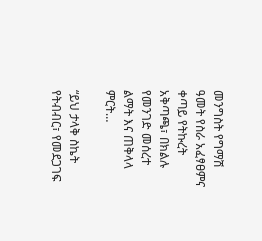መንግስት የግማሽ ዓመት የስራ አፈፃፀምና ቀጣይ የትኩረት አቅጣጫ፣ በክልሉ የመንገድ መሰረተ ልማት እና ጠቅላላ ምርት…

“ይህ ታላቅ ስኬት የትብብር፣ የመደጋገፍ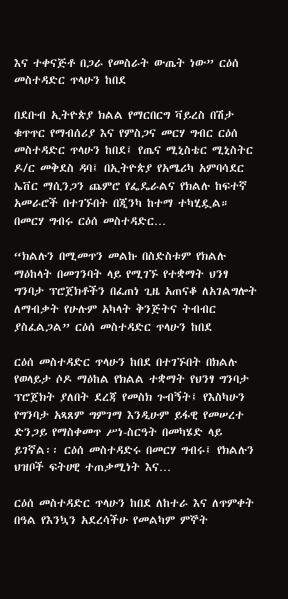እና ተቀናጅቶ በጋራ የመስራት ውጤት ነው” ርዕሰ መስተዳድር ጥላሁን ከበደ

በደቡብ ኢትዮጵያ ክልል የማርበርግ ቫይረስ በሽታ ቁጥጥር የማብሰሪያ እና የምስጋና መርሃ ግብር ርዕሰ መስተዳድር ጥላሁን ከበደ፤ የጤና ሚኒስቴር ሚኒስትር ዶ/ር መቅደስ ዳባ፤ በኢትዮጵያ የአሜሪካ አምባሳደር ኤቨር ማሲንጋን ጨምሮ የፌዴራልና የክልሉ ከፍተኛ አመራሮች በተገኙበት በጂንካ ከተማ ተካሂዷል። በመርሃ ግብሩ ርዕሰ መስተዳድር…

“ክልሉን በሚመጥን መልኩ በስድስቱም የክልሉ ማዕከላት በመገንባት ላይ የሚገኙ የተቋማት ህንፃ ግንባታ ፕሮጀክቶችን በፈጠነ ጊዜ አጠናቆ ለአገልግሎት ለማብቃት የሁሉም አካላት ቅንጅትና ትብብር ያስፈልጋል” ርዕሰ መስተዳድር ጥላሁን ከበደ

ርዕሰ መስተዳድር ጥላሁን ከበደ በተገኙበት በክልሉ የወላይታ ሶዶ ማዕከል የክልል ተቋማት የህንፃ ግንባታ ፕሮጀክት ያለበት ደረጃ የመስክ ጉብኝት፤ የእስካሁን የግንባታ አጻጸም ግምገማ እንዲሁም ይፋዊ የመሠረተ ድንጋይ የማስቀመጥ ሥነ-ስርዓት በመካሄድ ላይ ይገኛል፡፡ ርዕሰ መስተዳድሩ በመርሃ ግብሩ፤ የክልሉን ህዝቦች ፍትሀዊ ተጠቃሚነት እና…

ርዕሰ መስተዳድር ጥላሁን ከበደ ለከተራ እና ለጥምቀት በዓል የእንኳን አደረሳችሁ የመልካም ምኞት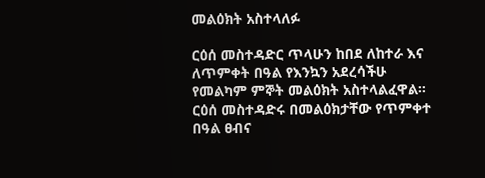መልዕክት አስተላለፉ

ርዕሰ መስተዳድር ጥላሁን ከበደ ለከተራ እና ለጥምቀት በዓል የእንኳን አደረሳችሁ የመልካም ምኞት መልዕክት አስተላልፈዋል፡፡ ርዕሰ መስተዳድሩ በመልዕክታቸው የጥምቀተ በዓል ፀብና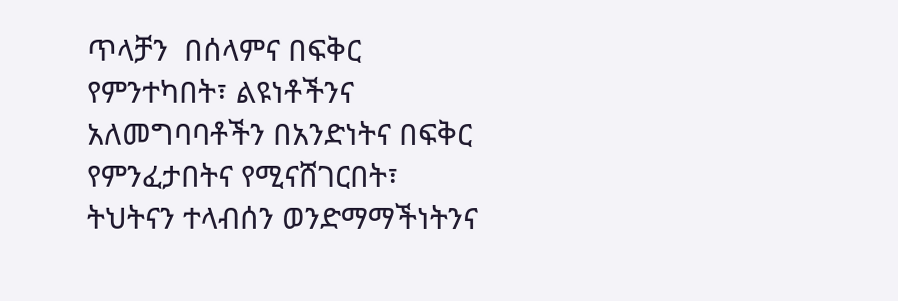ጥላቻን  በሰላምና በፍቅር የምንተካበት፣ ልዩነቶችንና አለመግባባቶችን በአንድነትና በፍቅር የምንፈታበትና የሚናሸገርበት፣ ትህትናን ተላብሰን ወንድማማችነትንና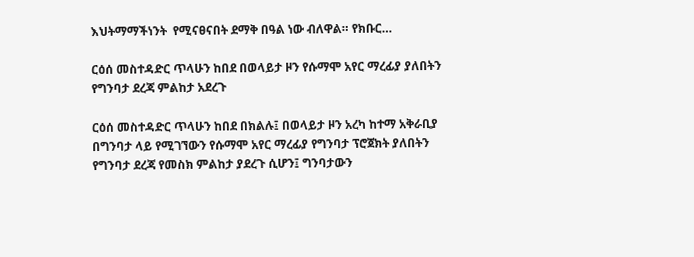እህትማማችነንት  የሚናፀናበት ደማቅ በዓል ነው ብለዋል። የክቡር…

ርዕሰ መስተዳድር ጥላሁን ከበደ በወላይታ ዞን የሱማሞ አየር ማረፊያ ያለበትን የግንባታ ደረጃ ምልከታ አደረጉ

ርዕሰ መስተዳድር ጥላሁን ከበደ በክልሉ፤ በወላይታ ዞን አረካ ከተማ አቅራቢያ በግንባታ ላይ የሚገኘውን የሱማሞ አየር ማረፊያ የግንባታ ፕሮጀክት ያለበትን የግንባታ ደረጃ የመስክ ምልከታ ያደረጉ ሲሆን፤ ግንባታውን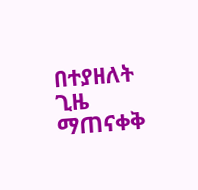በተያዘለት ጊዜ ማጠናቀቅ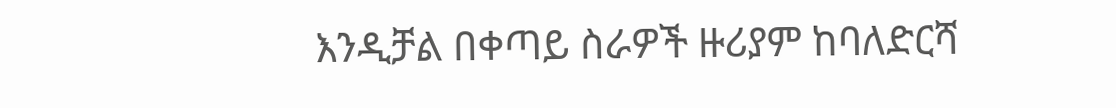እንዲቻል በቀጣይ ስራዎች ዙሪያም ከባለድርሻ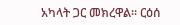አካላት ጋር መክረዋል፡፡ ርዕሰ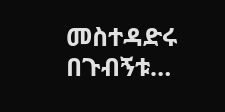መስተዳድሩ በጉብኝቱ…